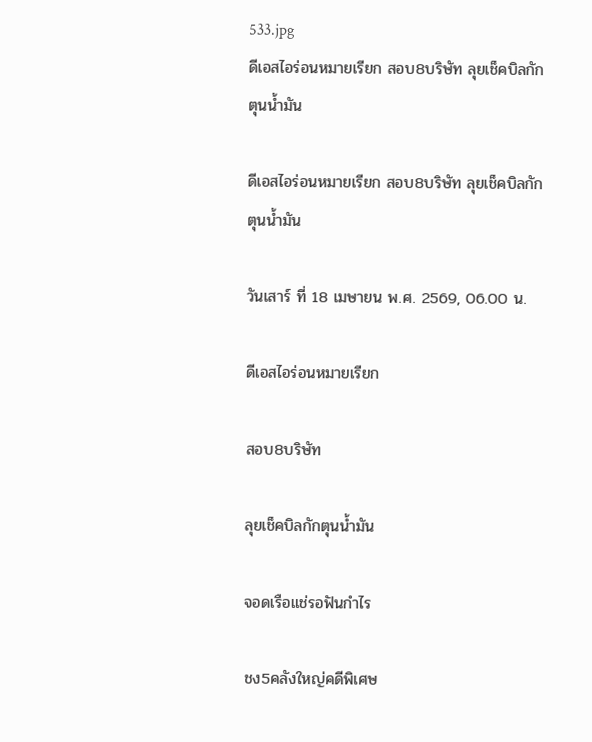533.jpg
ดีเอสไอร่อนหมายเรียก สอบ8บริษัท ลุยเช็คบิลกักตุนน้ำมัน

ดีเอสไอร่อนหมายเรียก สอบ8บริษัท ลุยเช็คบิลกักตุนน้ำมัน

วันเสาร์ ที่ 18 เมษายน พ.ศ. 2569, 06.00 น.

ดีเอสไอร่อนหมายเรียก

สอบ8บริษัท

ลุยเช็คบิลกักตุนน้ำมัน

จอดเรือแช่รอฟันกำไร

ชง5คลังใหญ่คดีพิเศษ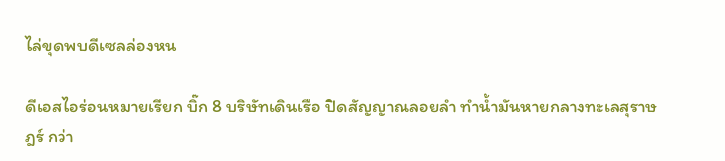ไล่ขุดพบดีเซลล่องหน

ดีเอสไอร่อนหมายเรียก บิ๊ก 8 บริษัทเดินเรือ ปิดสัญญาณลอยลำ ทำน้ำมันหายกลางทะเลสุราษฎร์ กว่า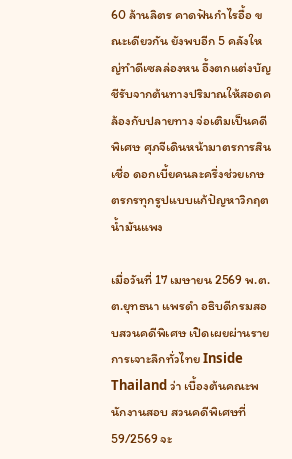60 ล้านลิตร คาดฟันกำไรอื้อ ขณะเดียวกัน ยังพบอีก 5 คลังใหญ่ทำดีเซลล่องหน อึ้งตกแต่งบัญชีรับจากต้นทางปริมาณให้สอดคล้องกับปลายทาง จ่อเติมเป็นคดีพิเศษ ศุภจีเดินหน้ามาตรการสินเชื่อ ดอกเบี้ยคนละครึ่งช่วยเกษตรกรทุกรูปแบบแก้ปัญหาวิกฤตน้ำมันแพง

เมื่อวันที่ 17 เมษายน 2569 พ.ต.ต.ยุทธนา แพรดำ อธิบดีกรมสอบสวนคดีพิเศษ เปิดเผยผ่านรายการเจาะลึกทั่วไทย Inside Thailand ว่า เบื้องต้นคณะพนักงานสอบ สวนคดีพิเศษที่ 59/2569 จะ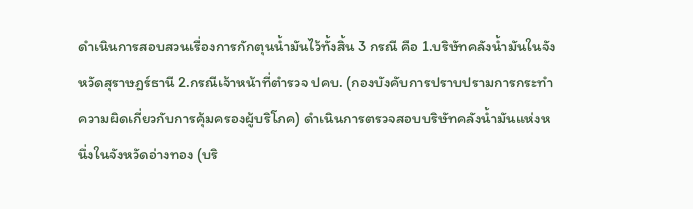ดำเนินการสอบสวนเรื่องการกักตุนน้ำมันไว้ทั้งสิ้น 3 กรณี คือ 1.บริษัทคลังน้ำมันในจังหวัดสุราษฎร์ธานี 2.กรณีเจ้าหน้าที่ตำรวจ ปคบ. (กองบังคับการปราบปรามการกระทำความผิดเกี่ยวกับการคุ้มครองผู้บริโภค) ดำเนินการตรวจสอบบริษัทคลังน้ำมันแห่งหนึ่งในจังหวัดอ่างทอง (บริ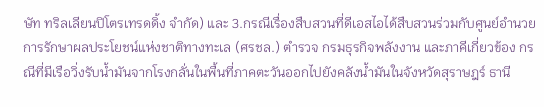ษัท ทริลเลียนปิโตรเทรดดิ้ง จำกัด) และ 3.กรณีเรื่องสืบสวนที่ดีเอสไอได้สืบสวนร่วมกับศูนย์อำนวยการรักษาผลประโยชน์แห่งชาติทางทะเล (ศรชล.) ตำรวจ กรมธุรกิจพลังงาน และภาคีเกี่ยวข้อง กรณีที่มีเรือวิ่งรับน้ำมันจากโรงกลั่นในพื้นที่ภาคตะวันออกไปยังคลังน้ำมันในจังหวัดสุราษฎร์ ธานี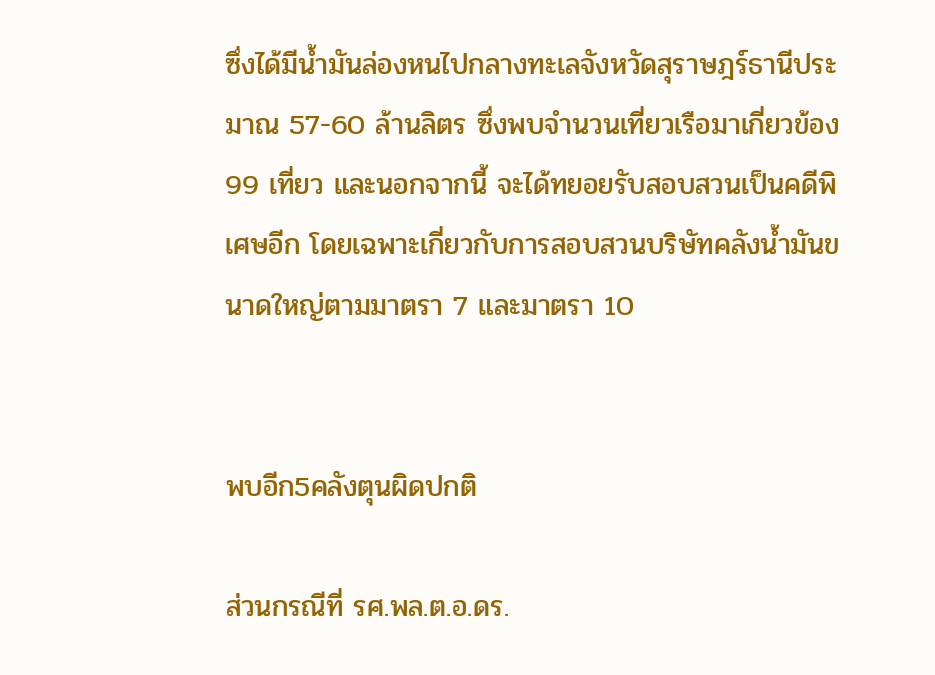ซึ่งได้มีน้ำมันล่องหนไปกลางทะเลจังหวัดสุราษฎร์ธานีประมาณ 57-60 ล้านลิตร ซึ่งพบจำนวนเที่ยวเรือมาเกี่ยวข้อง 99 เที่ยว และนอกจากนี้ จะได้ทยอยรับสอบสวนเป็นคดีพิเศษอีก โดยเฉพาะเกี่ยวกับการสอบสวนบริษัทคลังน้ำมันขนาดใหญ่ตามมาตรา 7 และมาตรา 10


พบอีก5คลังตุนผิดปกติ

ส่วนกรณีที่ รศ.พล.ต.อ.ดร.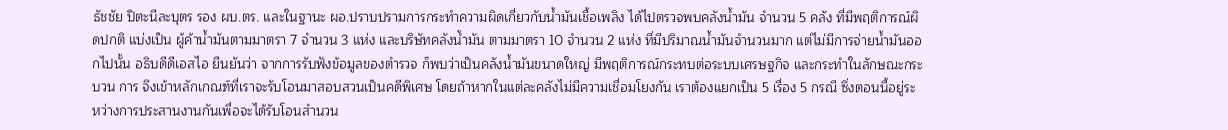ธัชชัย ปิตะนีละบุตร รอง ผบ.ตร. และในฐานะ ผอ.ปราบปรามการกระทำความผิดเกี่ยวกับน้ำมันเชื้อเพลิง ได้ไปตรวจพบคลังน้ำมัน จำนวน 5 คลัง ที่มีพฤติการณ์ผิดปกติ แบ่งเป็น ผู้ค้าน้ำมันตามมาตรา 7 จำนวน 3 แห่ง และบริษัทคลังน้ำมัน ตามมาตรา 10 จำนวน 2 แห่ง ที่มีปริมาณน้ำมันจำนวนมาก แต่ไม่มีการจ่ายน้ำมันออกไปนั้น อธิบดีดีเอสไอ ยืนยันว่า จากการรับฟังข้อมูลของตำรวจ ก็พบว่าเป็นคลังน้ำมันขนาดใหญ่ มีพฤติการณ์กระทบต่อระบบเศรษฐกิจ และกระทำในลักษณะกระบวน การ จึงเข้าหลักเกณฑ์ที่เราจะรับโอนมาสอบสวนเป็นคดีพิเศษ โดยถ้าหากในแต่ละคลังไม่มีความเชื่อมโยงกัน เราต้องแยกเป็น 5 เรื่อง 5 กรณี ซึ่งตอนนี้อยู่ระหว่างการประสานงานกันเพื่อจะได้รับโอนสำนวน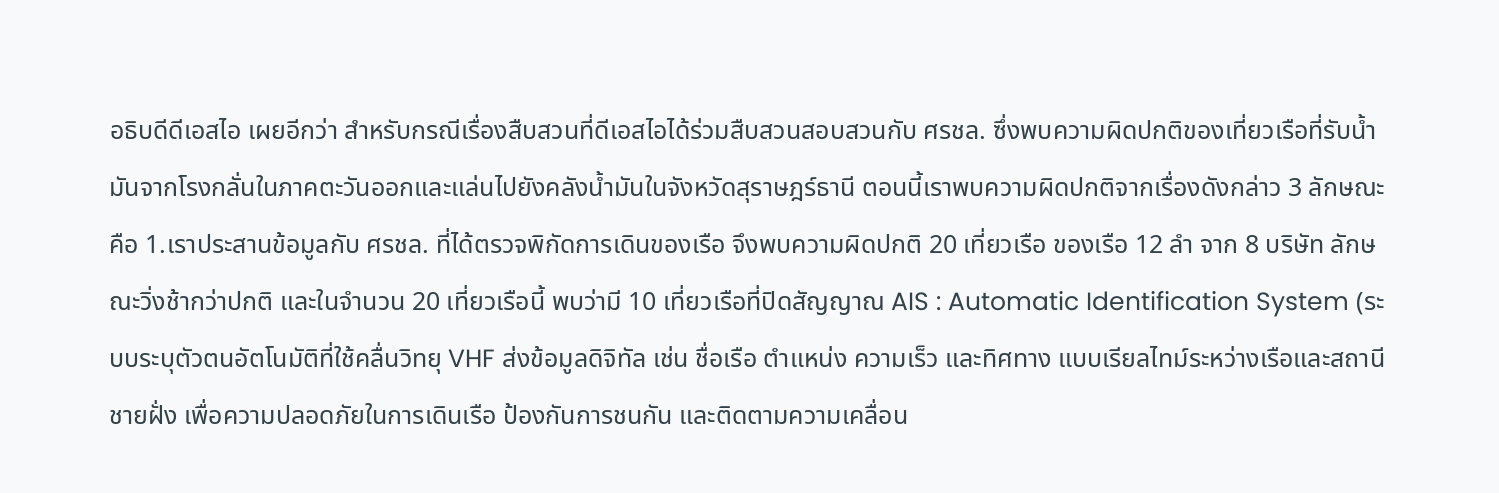อธิบดีดีเอสไอ เผยอีกว่า สำหรับกรณีเรื่องสืบสวนที่ดีเอสไอได้ร่วมสืบสวนสอบสวนกับ ศรชล. ซึ่งพบความผิดปกติของเที่ยวเรือที่รับน้ำมันจากโรงกลั่นในภาคตะวันออกและแล่นไปยังคลังน้ำมันในจังหวัดสุราษฎร์ธานี ตอนนี้เราพบความผิดปกติจากเรื่องดังกล่าว 3 ลักษณะ คือ 1.เราประสานข้อมูลกับ ศรชล. ที่ได้ตรวจพิกัดการเดินของเรือ จึงพบความผิดปกติ 20 เที่ยวเรือ ของเรือ 12 ลำ จาก 8 บริษัท ลักษณะวิ่งช้ากว่าปกติ และในจำนวน 20 เที่ยวเรือนี้ พบว่ามี 10 เที่ยวเรือที่ปิดสัญญาณ AIS : Automatic Identification System (ระบบระบุตัวตนอัตโนมัติที่ใช้คลื่นวิทยุ VHF ส่งข้อมูลดิจิทัล เช่น ชื่อเรือ ตำแหน่ง ความเร็ว และทิศทาง แบบเรียลไทม์ระหว่างเรือและสถานีชายฝั่ง เพื่อความปลอดภัยในการเดินเรือ ป้องกันการชนกัน และติดตามความเคลื่อน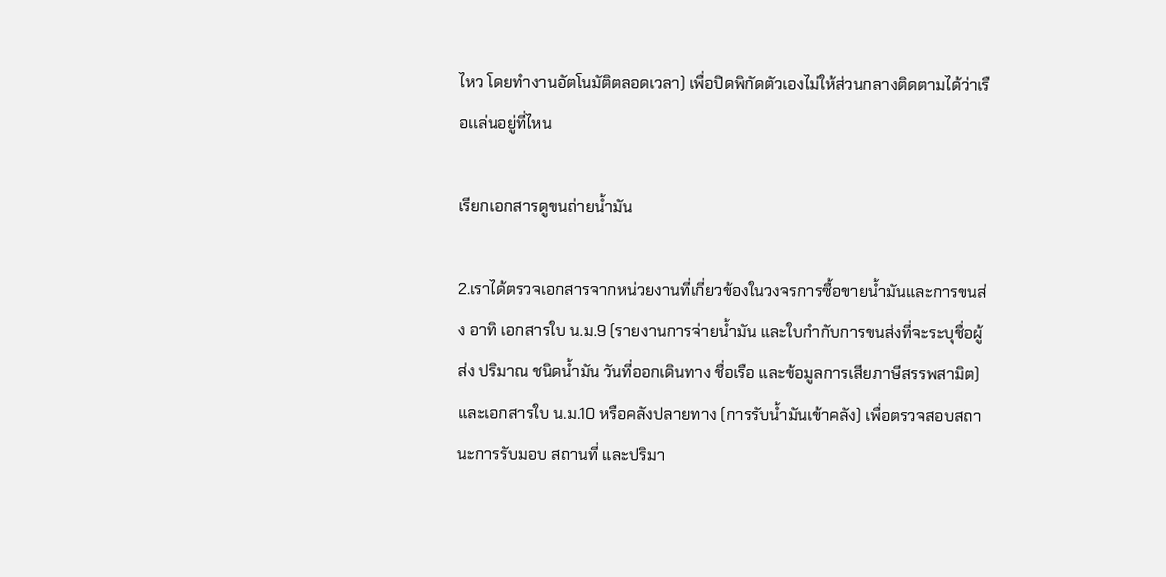ไหว โดยทำงานอัตโนมัติตลอดเวลา) เพื่อปิดพิกัดตัวเองไม่ให้ส่วนกลางติดตามได้ว่าเรือเเล่นอยู่ที่ไหน

เรียกเอกสารดูขนถ่ายน้ำมัน

2.เราได้ตรวจเอกสารจากหน่วยงานที่เกี่ยวข้องในวงจรการซื้อขายน้ำมันและการขนส่ง อาทิ เอกสารใบ น.ม.9 (รายงานการจ่ายน้ำมัน และใบกำกับการขนส่งที่จะระบุชื่อผู้ส่ง ปริมาณ ชนิดน้ำมัน วันที่ออกเดินทาง ชื่อเรือ และข้อมูลการเสียภาษีสรรพสามิต) และเอกสารใบ น.ม.10 หรือคลังปลายทาง (การรับน้ำมันเข้าคลัง) เพื่อตรวจสอบสถานะการรับมอบ สถานที่ และปริมา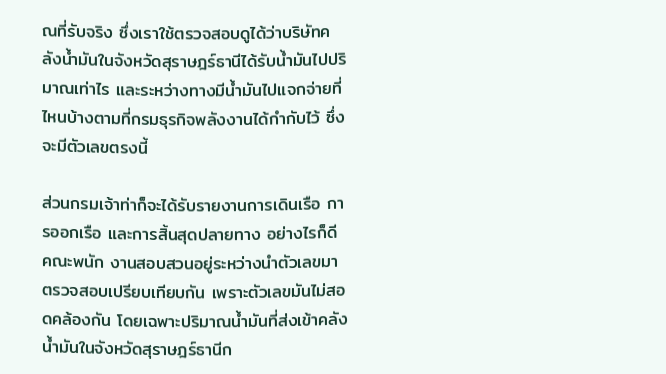ณที่รับจริง ซึ่งเราใช้ตรวจสอบดูได้ว่าบริษัทคลังน้ำมันในจังหวัดสุราษฎร์ธานีได้รับน้ำมันไปปริมาณเท่าไร และระหว่างทางมีน้ำมันไปแจกจ่ายที่ไหนบ้างตามที่กรมธุรกิจพลังงานได้กำกับไว้ ซึ่งจะมีตัวเลขตรงนี้

ส่วนกรมเจ้าท่าก็จะได้รับรายงานการเดินเรือ การออกเรือ และการสิ้นสุดปลายทาง อย่างไรก็ดี คณะพนัก งานสอบสวนอยู่ระหว่างนำตัวเลขมาตรวจสอบเปรียบเทียบกัน เพราะตัวเลขมันไม่สอดคล้องกัน โดยเฉพาะปริมาณน้ำมันที่ส่งเข้าคลังน้ำมันในจังหวัดสุราษฎร์ธานีก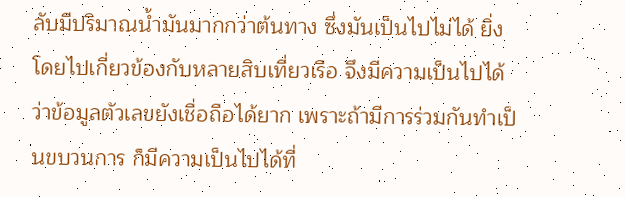ลับมีปริมาณน้ำมันมากกว่าต้นทาง ซึ่งมันเป็นไปไม่ได้ ยิ่งโดยไปเกี่ยวข้องกับหลายสิบเที่ยวเรือ จึงมีความเป็นไปได้ว่าข้อมูลตัวเลขยังเชื่อถือได้ยาก เพราะถ้ามีการร่วมกันทำเป็นขบวนการ ก็มีความเป็นไปได้ที่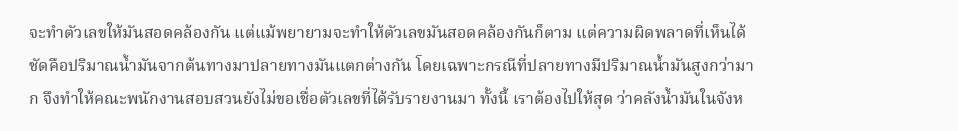จะทำตัวเลขให้มันสอดคล้องกัน แต่แม้พยายามจะทำให้ตัวเลขมันสอดคล้องกันก็ตาม แต่ความผิดพลาดที่เห็นได้ชัดคือปริมาณน้ำมันจากต้นทางมาปลายทางมันแตกต่างกัน โดยเฉพาะกรณีที่ปลายทางมีปริมาณน้ำมันสูงกว่ามาก จึงทำให้คณะพนักงานสอบสวนยังไม่ขอเชื่อตัวเลขที่ได้รับรายงานมา ทั้งนี้ เราต้องไปให้สุด ว่าคลังน้ำมันในจังห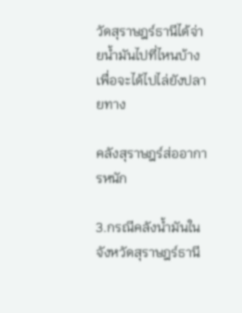วัดสุราษฎร์ธานีได้จ่ายน้ำมันไปที่ไหนบ้าง เพื่อจะได้ไปไล่ยังปลายทาง

คลังสุราษฎร์ส่ออาการหนัก

3.กรณีคลังน้ำมันในจังหวัดสุราษฎร์ธานี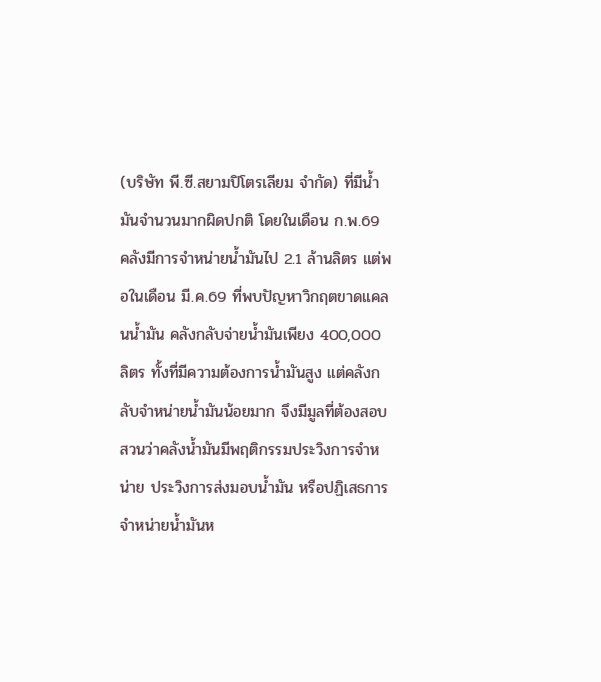(บริษัท พี.ซี.สยามปิโตรเลียม จำกัด) ที่มีน้ำมันจำนวนมากผิดปกติ โดยในเดือน ก.พ.69 คลังมีการจำหน่ายน้ำมันไป 2.1 ล้านลิตร แต่พอในเดือน มี.ค.69 ที่พบปัญหาวิกฤตขาดแคลนน้ำมัน คลังกลับจ่ายน้ำมันเพียง 400,000 ลิตร ทั้งที่มีความต้องการน้ำมันสูง แต่คลังกลับจำหน่ายน้ำมันน้อยมาก จึงมีมูลที่ต้องสอบสวนว่าคลังน้ำมันมีพฤติกรรมประวิงการจำหน่าย ประวิงการส่งมอบน้ำมัน หรือปฏิเสธการจำหน่ายน้ำมันห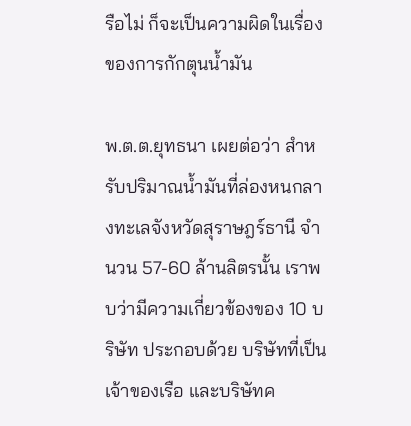รือไม่ ก็จะเป็นความผิดในเรื่องของการกักตุนน้ำมัน

พ.ต.ต.ยุทธนา เผยต่อว่า สำหรับปริมาณน้ำมันที่ล่องหนกลางทะเลจังหวัดสุราษฎร์ธานี จำนวน 57-60 ล้านลิตรนั้น เราพบว่ามีความเกี่ยวข้องของ 10 บริษัท ประกอบด้วย บริษัทที่เป็นเจ้าของเรือ และบริษัทค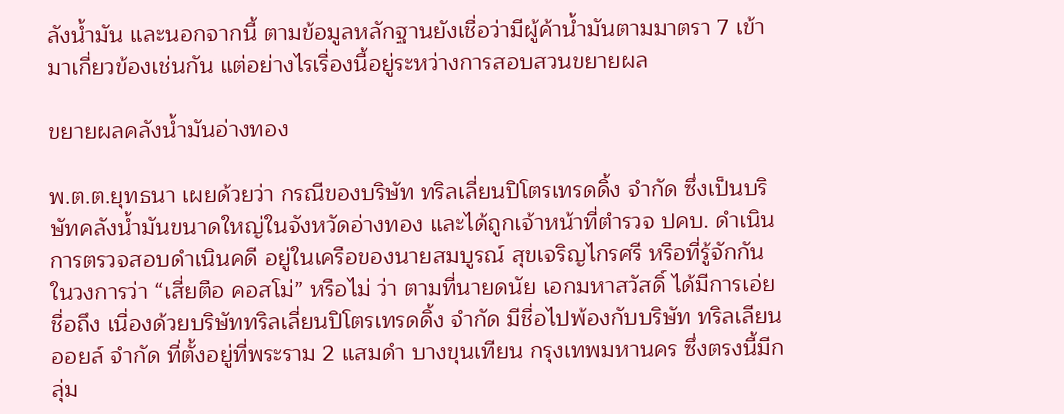ลังน้ำมัน และนอกจากนี้ ตามข้อมูลหลักฐานยังเชื่อว่ามีผู้ค้าน้ำมันตามมาตรา 7 เข้ามาเกี่ยวข้องเช่นกัน แต่อย่างไรเรื่องนี้อยู่ระหว่างการสอบสวนขยายผล

ขยายผลคลังน้ำมันอ่างทอง

พ.ต.ต.ยุทธนา เผยด้วยว่า กรณีของบริษัท ทริลเลี่ยนปิโตรเทรดดิ้ง จำกัด ซึ่งเป็นบริษัทคลังน้ำมันขนาดใหญ่ในจังหวัดอ่างทอง และได้ถูกเจ้าหน้าที่ตำรวจ ปคบ. ดำเนินการตรวจสอบดำเนินคดี อยู่ในเครือของนายสมบูรณ์ สุขเจริญไกรศรี หรือที่รู้จักกันในวงการว่า “เสี่ยตือ คอสโม่” หรือไม่ ว่า ตามที่นายดนัย เอกมหาสวัสดิ์ ได้มีการเอ่ยชื่อถึง เนื่องด้วยบริษัททริลเลี่ยนปิโตรเทรดดิ้ง จำกัด มีชื่อไปพ้องกับบริษัท ทริลเลียนออยล์ จำกัด ที่ตั้งอยู่ที่พระราม 2 แสมดำ บางขุนเทียน กรุงเทพมหานคร ซึ่งตรงนี้มีกลุ่ม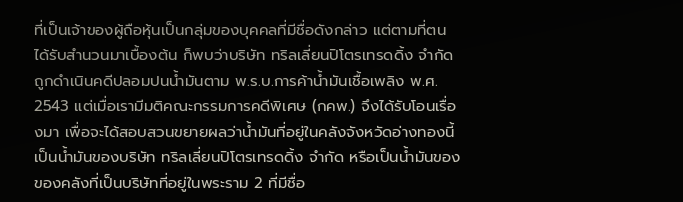ที่เป็นเจ้าของผู้ถือหุ้นเป็นกลุ่มของบุคคลที่มีชื่อดังกล่าว แต่ตามที่ตนได้รับสำนวนมาเบื้องต้น ก็พบว่าบริษัท ทริลเลี่ยนปิโตรเทรดดิ้ง จำกัด ถูกดำเนินคดีปลอมปนน้ำมันตาม พ.ร.บ.การค้าน้ำมันเชื้อเพลิง พ.ศ. 2543 แต่เมื่อเรามีมติคณะกรรมการคดีพิเศษ (กคพ.) จึงได้รับโอนเรื่องมา เพื่อจะได้สอบสวนขยายผลว่าน้ำมันที่อยู่ในคลังจังหวัดอ่างทองนี้ เป็นน้ำมันของบริษัท ทริลเลี่ยนปิโตรเทรดดิ้ง จำกัด หรือเป็นน้ำมันของของคลังที่เป็นบริษัทที่อยู่ในพระราม 2 ที่มีชื่อ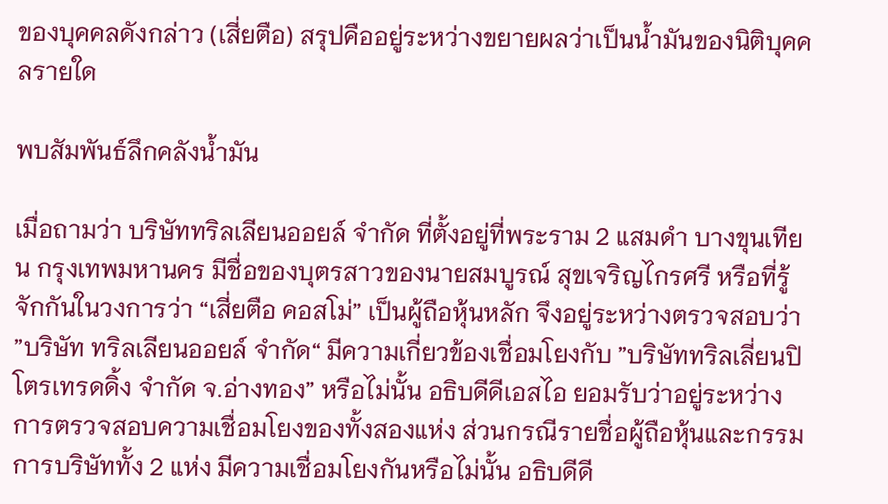ของบุคคลดังกล่าว (เสี่ยตือ) สรุปคืออยู่ระหว่างขยายผลว่าเป็นน้ำมันของนิติบุคคลรายใด

พบสัมพันธ์ลึกคลังน้ำมัน

เมื่อถามว่า บริษัททริลเลียนออยล์ จำกัด ที่ตั้งอยู่ที่พระราม 2 แสมดำ บางขุนเทียน กรุงเทพมหานคร มีชื่อของบุตรสาวของนายสมบูรณ์ สุขเจริญไกรศรี หรือที่รู้จักกันในวงการว่า “เสี่ยตือ คอสโม่” เป็นผู้ถือหุ้นหลัก จึงอยู่ระหว่างตรวจสอบว่า ”บริษัท ทริลเลียนออยล์ จำกัด“ มีความเกี่ยวข้องเชื่อมโยงกับ ”บริษัททริลเลี่ยนปิโตรเทรดดิ้ง จำกัด จ.อ่างทอง” หรือไม่นั้น อธิบดีดีเอสไอ ยอมรับว่าอยู่ระหว่างการตรวจสอบความเชื่อมโยงของทั้งสองแห่ง ส่วนกรณีรายชื่อผู้ถือหุ้นและกรรมการบริษัททั้ง 2 แห่ง มีความเชื่อมโยงกันหรือไม่นั้น อธิบดีดี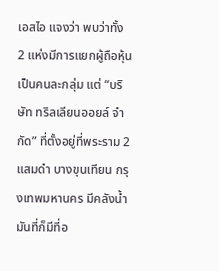เอสไอ แจงว่า พบว่าทั้ง 2 แห่งมีการแยกผู้ถือหุ้นเป็นคนละกลุ่ม แต่ “บริษัท ทริลเลียนออยล์ จำกัด” ที่ตั้งอยู่ที่พระราม 2 แสมดำ บางขุนเทียน กรุงเทพมหานคร มีคลังน้ำมันที่ก็มีที่อ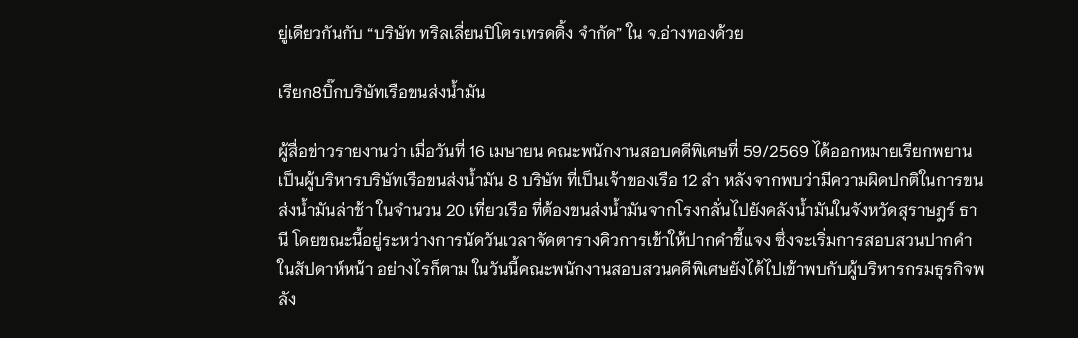ยู่เดียวกันกับ “บริษัท ทริลเลี่ยนปิโตรเทรดดิ้ง จำกัด” ใน จ.อ่างทองด้วย

เรียก8บิ๊กบริษัทเรือขนส่งน้ำมัน

ผู้สื่อข่าวรายงานว่า เมื่อวันที่ 16 เมษายน คณะพนักงานสอบคดีพิเศษที่ 59/2569 ได้ออกหมายเรียกพยานเป็นผู้บริหารบริษัทเรือขนส่งน้ำมัน 8 บริษัท ที่เป็นเจ้าของเรือ 12 ลำ หลังจากพบว่ามีความผิดปกติในการขนส่งน้ำมันล่าช้า ในจำนวน 20 เที่ยวเรือ ที่ต้องขนส่งน้ำมันจากโรงกลั่นไปยังคลังน้ำมันในจังหวัดสุราษฎร์ ธานี โดยขณะนี้อยู่ระหว่างการนัดวันเวลาจัดตารางคิวการเข้าให้ปากคำชี้แจง ซึ่งจะเริ่มการสอบสวนปากคำในสัปดาห์หน้า อย่างไรก็ตาม ในวันนี้คณะพนักงานสอบสวนคดีพิเศษยังได้ไปเข้าพบกับผู้บริหารกรมธุรกิจพลัง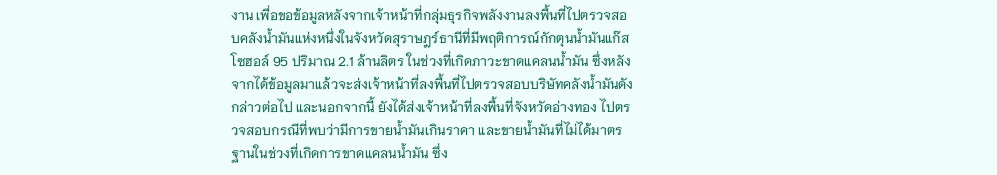งาน เพื่อขอข้อมูลหลังจากเจ้าหน้าที่กลุ่มธุรกิจพลังงานลงพื้นที่ไปตรวจสอบคลังน้ำมันแห่งหนึ่งในจังหวัดสุราษฎร์ธานีที่มีพฤติการณ์กักตุนน้ำมันแก๊สโซฮอล์ 95 ปริมาณ 2.1 ล้านลิตร ในช่วงที่เกิดภาวะขาดแคลนน้ำมัน ซึ่งหลังจากได้ข้อมูลมาแล้วจะส่งเจ้าหน้าที่ลงพื้นที่ไปตรวจสอบบริษัทคลังน้ำมันดังกล่าวต่อไป และนอกจากนี้ ยังได้ส่งเจ้าหน้าที่ลงพื้นที่จังหวัดอ่างทอง ไปตรวจสอบกรณีที่พบว่ามีการขายน้ำมันเกินราคา และขายน้ำมันที่ไม่ได้มาตรฐานในช่วงที่เกิดการขาดแคลนน้ำมัน ซึ่ง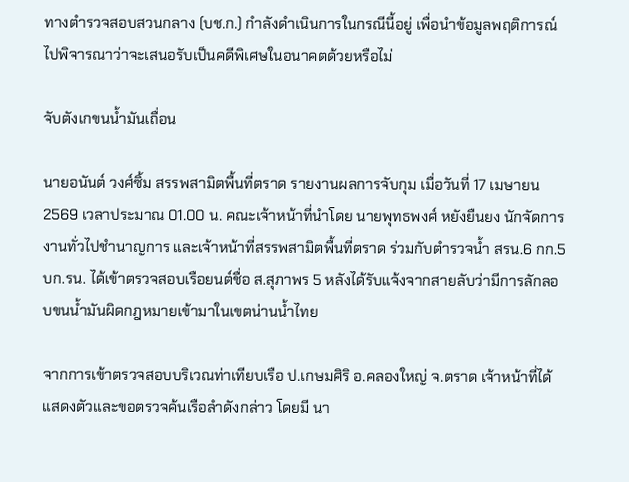ทางตำรวจสอบสวนกลาง (บช.ก.) กำลังดำเนินการในกรณีนี้อยู่ เพื่อนำข้อมูลพฤติการณ์ไปพิจารณาว่าจะเสนอรับเป็นคดีพิเศษในอนาคตด้วยหรือไม่

จับตังเกขนน้ำมันเถื่อน

นายอนันต์ วงศ์ซิ้ม สรรพสามิตพื้นที่ตราด รายงานผลการจับกุม เมื่อวันที่ 17 เมษายน 2569 เวลาประมาณ 01.00 น. คณะเจ้าหน้าที่นำโดย นายพุทธพงศ์ หยังยืนยง นักจัดการงานทั่วไปชำนาญการ และเจ้าหน้าที่สรรพสามิตพื้นที่ตราด ร่วมกับตำรวจน้ำ สรน.6 กก.5 บก.รน. ได้เข้าตรวจสอบเรือยนต์ชื่อ ส.สุภาพร 5 หลังได้รับแจ้งจากสายลับว่ามีการลักลอบขนน้ำมันผิดกฎหมายเข้ามาในเขตน่านน้ำไทย

จากการเข้าตรวจสอบบริเวณท่าเทียบเรือ ป.เกษมศิริ อ.คลองใหญ่ จ.ตราด เจ้าหน้าที่ได้แสดงตัวและขอตรวจค้นเรือลำดังกล่าว โดยมี นา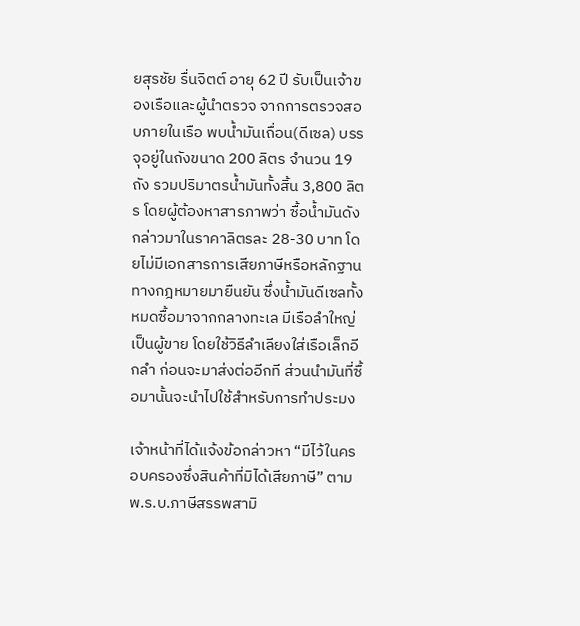ยสุรชัย รื่นจิตต์ อายุ 62 ปี รับเป็นเจ้าของเรือและผู้นำตรวจ จากการตรวจสอบภายในเรือ พบน้ำมันเถื่อน(ดีเซล) บรรจุอยู่ในถังขนาด 200 ลิตร จำนวน 19 ถัง รวมปริมาตรน้ำมันทั้งสิ้น 3,800 ลิตร โดยผู้ต้องหาสารภาพว่า ซื้อน้ำมันดังกล่าวมาในราคาลิตรละ 28-30 บาท โดยไม่มีเอกสารการเสียภาษีหรือหลักฐานทางกฎหมายมายืนยัน ซึ่งน้ำมันดีเซลทั้งหมดซื้อมาจากกลางทะเล มีเรือลำใหญ่เป็นผู้ขาย โดยใช้วิธีลำเลียงใส่เรือเล็กอีกลำ ก่อนจะมาส่งต่ออีกที ส่วนนำมันที่ซื้อมานั้นจะนำไปใช้สำหรับการทำประมง

เจ้าหน้าที่ได้แจ้งข้อกล่าวหา “มีไว้ในครอบครองซึ่งสินค้าที่มิได้เสียภาษี” ตาม พ.ร.บ.ภาษีสรรพสามิ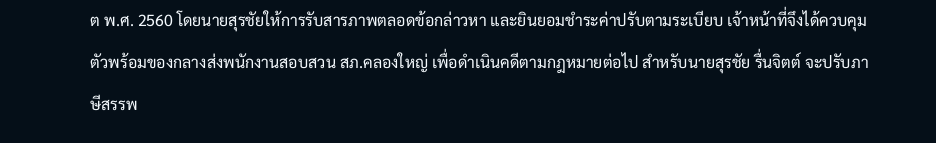ต พ.ศ. 2560 โดยนายสุรชัยให้การรับสารภาพตลอดข้อกล่าวหา และยินยอมชำระค่าปรับตามระเบียบ เจ้าหน้าที่จึงได้ควบคุมตัวพร้อมของกลางส่งพนักงานสอบสวน สภ.คลองใหญ่ เพื่อดำเนินคดีตามกฎหมายต่อไป สำหรับนายสุรชัย รื่นจิตต์ จะปรับภาษีสรรพ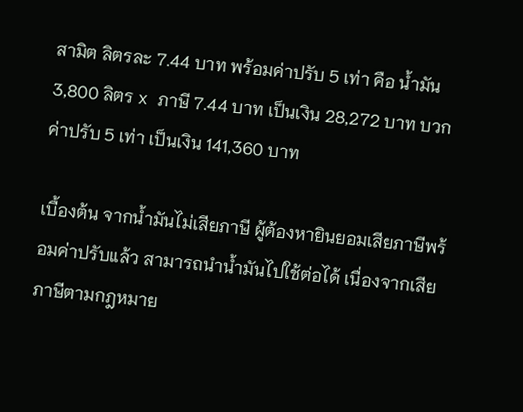สามิต ลิตรละ 7.44 บาท พร้อมค่าปรับ 5 เท่า คือ น้ำมัน 3,800 ลิตร x ภาษี 7.44 บาท เป็นเงิน 28,272 บาท บวกค่าปรับ 5 เท่า เป็นเงิน 141,360 บาท

เบื้องต้น จากน้ำมันไม่เสียภาษี ผู้ต้องหายินยอมเสียภาษีพร้อมค่าปรับแล้ว สามารถนำน้ำมันไปใช้ต่อได้ เนื่องจากเสียภาษีตามกฎหมาย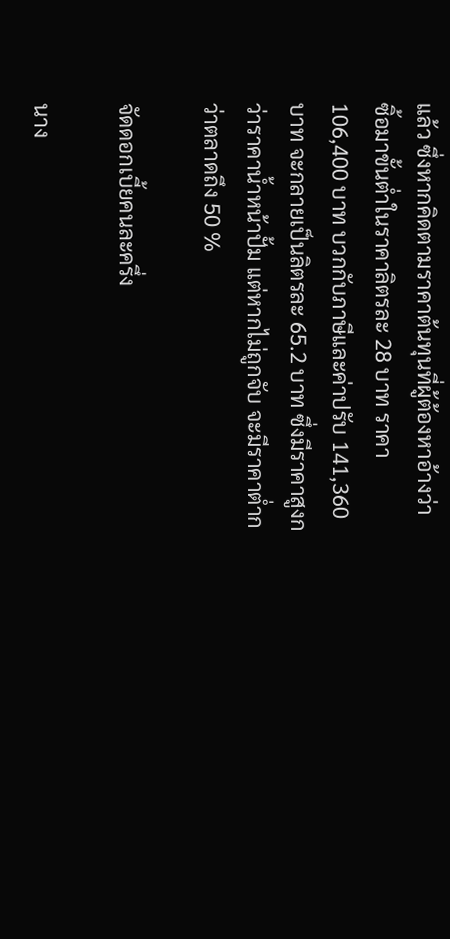แล้ว ซึ่งหากคิดตามราคาต้นทุนที่ผู้ต้องหาอ้างว่า ซิ้อมาขั้นต่ำในราคาลิตรละ 28 บาท ราคา 106,400 บาท บวกกับภาษีและค่าปรับ 141,360 บาท จะกลายเป็นลิตรละ 65.2 บาท ซึ่งมีราคาสูงกว่าราคาน้ำหน้าปั้ม แต่หากไม่ถูกจับ จะมีราคาต่ำกว่าตลาดถึง 50 %

จัดดอกเบี้ยคนละครึ่ง

นาง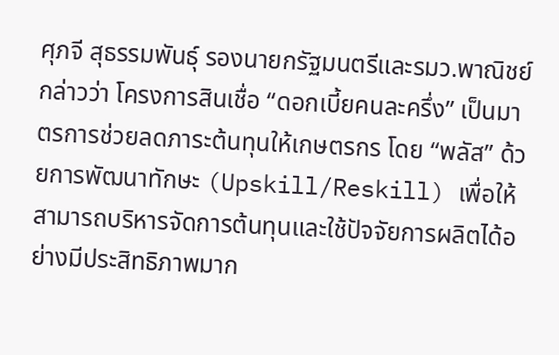ศุภจี สุธรรมพันธุ์ รองนายกรัฐมนตรีและรมว.พาณิชย์ กล่าวว่า โครงการสินเชื่อ “ดอกเบี้ยคนละครึ่ง” เป็นมาตรการช่วยลดภาระต้นทุนให้เกษตรกร โดย “พลัส” ด้วยการพัฒนาทักษะ (Upskill/Reskill) เพื่อให้สามารถบริหารจัดการต้นทุนและใช้ปัจจัยการผลิตได้อย่างมีประสิทธิภาพมาก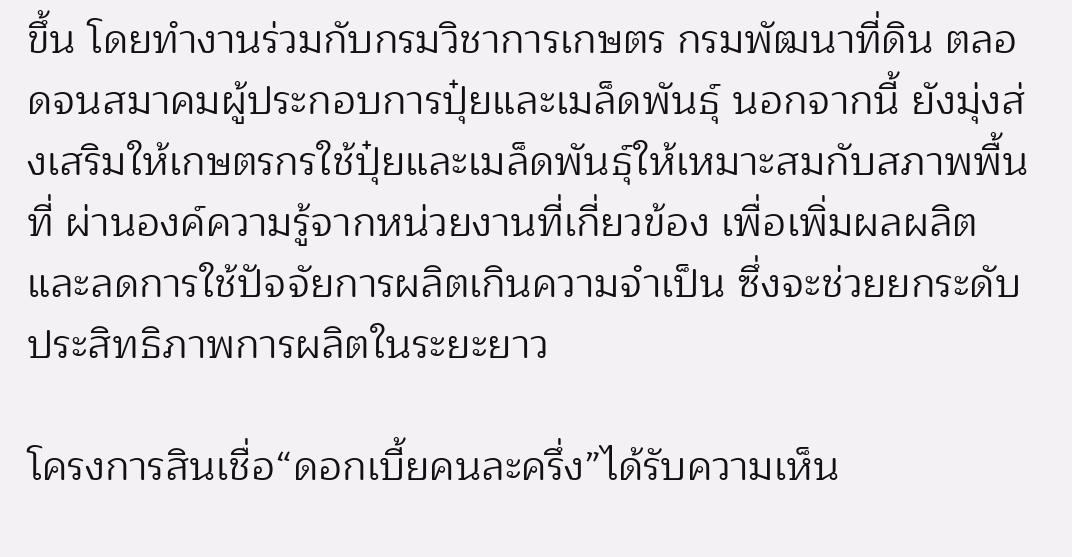ขึ้น โดยทำงานร่วมกับกรมวิชาการเกษตร กรมพัฒนาที่ดิน ตลอดจนสมาคมผู้ประกอบการปุ๋ยและเมล็ดพันธุ์ นอกจากนี้ ยังมุ่งส่งเสริมให้เกษตรกรใช้ปุ๋ยและเมล็ดพันธุ์ให้เหมาะสมกับสภาพพื้นที่ ผ่านองค์ความรู้จากหน่วยงานที่เกี่ยวข้อง เพื่อเพิ่มผลผลิตและลดการใช้ปัจจัยการผลิตเกินความจำเป็น ซึ่งจะช่วยยกระดับประสิทธิภาพการผลิตในระยะยาว

โครงการสินเชื่อ“ดอกเบี้ยคนละครึ่ง”ได้รับความเห็น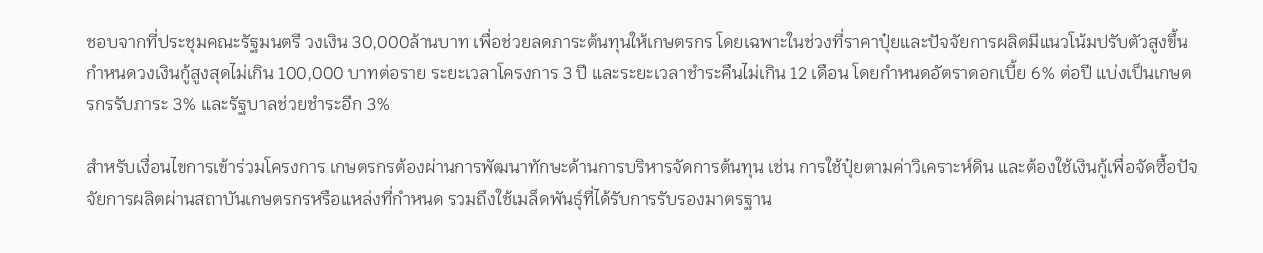ชอบจากที่ประชุมคณะรัฐมนตรี วงเงิน 30,000ล้านบาท เพื่อช่วยลดภาระต้นทุนให้เกษตรกร โดยเฉพาะในช่วงที่ราคาปุ๋ยและปัจจัยการผลิตมีแนวโน้มปรับตัวสูงขึ้น กำหนดวงเงินกู้สูงสุดไม่เกิน 100,000 บาทต่อราย ระยะเวลาโครงการ 3 ปี และระยะเวลาชำระคืนไม่เกิน 12 เดือน โดยกำหนดอัตราดอกเบี้ย 6% ต่อปี แบ่งเป็นเกษตรกรรับภาระ 3% และรัฐบาลช่วยชำระอีก 3%

สำหรับเงื่อนไขการเข้าร่วมโครงการ เกษตรกรต้องผ่านการพัฒนาทักษะด้านการบริหารจัดการต้นทุน เช่น การใช้ปุ๋ยตามค่าวิเคราะห์ดิน และต้องใช้เงินกู้เพื่อจัดซื้อปัจจัยการผลิตผ่านสถาบันเกษตรกรหรือแหล่งที่กำหนด รวมถึงใช้เมล็ดพันธุ์ที่ได้รับการรับรองมาตรฐาน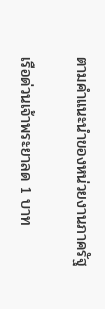ตามคำแนะนำของหน่วยงานภาครัฐ

เรือด่วนเจ้าพระยาลด 1 บาท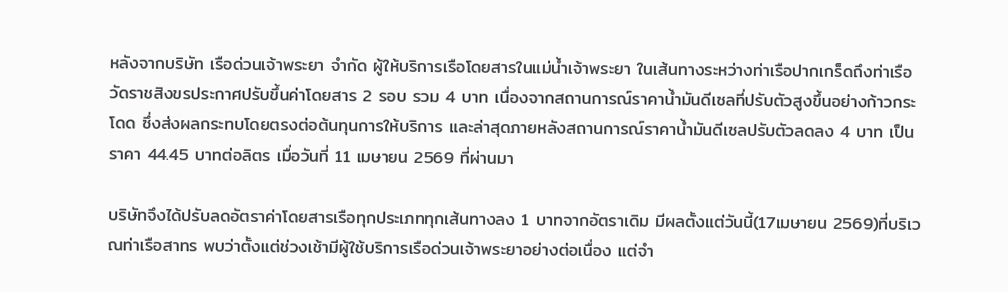หลังจากบริษัท เรือด่วนเจ้าพระยา จำกัด ผู้ให้บริการเรือโดยสารในแม่น้ำเจ้าพระยา ในเส้นทางระหว่างท่าเรือปากเกร็ดถึงท่าเรือวัดราชสิงขรประกาศปรับขึ้นค่าโดยสาร 2 รอบ รวม 4 บาท เนื่องจากสถานการณ์ราคาน้ำมันดีเซลที่ปรับตัวสูงขึ้นอย่างก้าวกระโดด ซึ่งส่งผลกระทบโดยตรงต่อต้นทุนการให้บริการ และล่าสุดภายหลังสถานการณ์ราคาน้ำมันดีเซลปรับตัวลดลง 4 บาท เป็นราคา 44.45 บาทต่อลิตร เมื่อวันที่ 11 เมษายน 2569 ที่ผ่านมา

บริษัทจึงได้ปรับลดอัตราค่าโดยสารเรือทุกประเภททุกเส้นทางลง 1 บาทจากอัตราเดิม มีผลตั้งแต่วันนี้(17เมษายน 2569)ที่บริเวณท่าเรือสาทร พบว่าตั้งแต่ช่วงเช้ามีผู้ใช้บริการเรือด่วนเจ้าพระยาอย่างต่อเนื่อง แต่จำ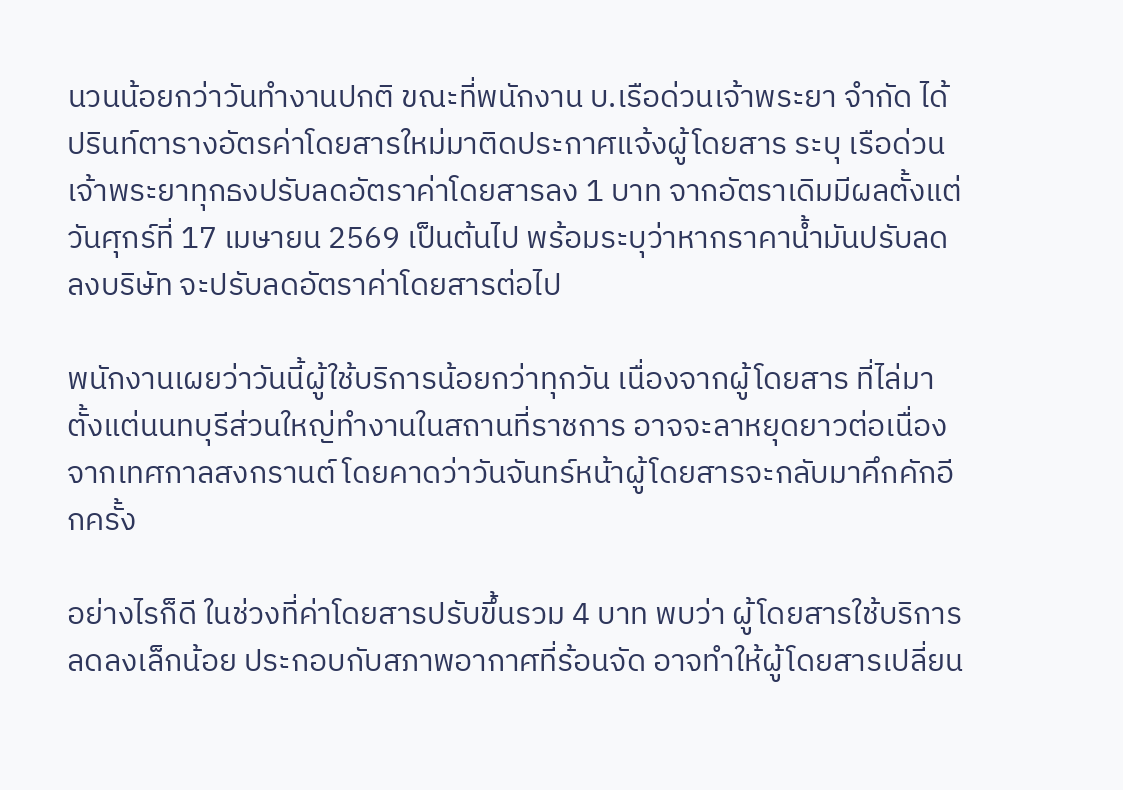นวนน้อยกว่าวันทำงานปกติ ขณะที่พนักงาน บ.เรือด่วนเจ้าพระยา จำกัด ได้ปรินท์ตารางอัตรค่าโดยสารใหม่มาติดประกาศแจ้งผู้โดยสาร ระบุ เรือด่วนเจ้าพระยาทุกธงปรับลดอัตราค่าโดยสารลง 1 บาท จากอัตราเดิมมีผลตั้งแต่ วันศุกร์ที่ 17 เมษายน 2569 เป็นต้นไป พร้อมระบุว่าหากราคาน้ำมันปรับลดลงบริษัท จะปรับลดอัตราค่าโดยสารต่อไป

พนักงานเผยว่าวันนี้ผู้ใช้บริการน้อยกว่าทุกวัน เนื่องจากผู้โดยสาร ที่ไล่มาตั้งแต่นนทบุรีส่วนใหญ่ทำงานในสถานที่ราชการ อาจจะลาหยุดยาวต่อเนื่องจากเทศกาลสงกรานต์ โดยคาดว่าวันจันทร์หน้าผู้โดยสารจะกลับมาคึกคักอีกครั้ง

อย่างไรก็ดี ในช่วงที่ค่าโดยสารปรับขึ้นรวม 4 บาท พบว่า ผู้โดยสารใช้บริการลดลงเล็กน้อย ประกอบกับสภาพอากาศที่ร้อนจัด อาจทำให้ผู้โดยสารเปลี่ยน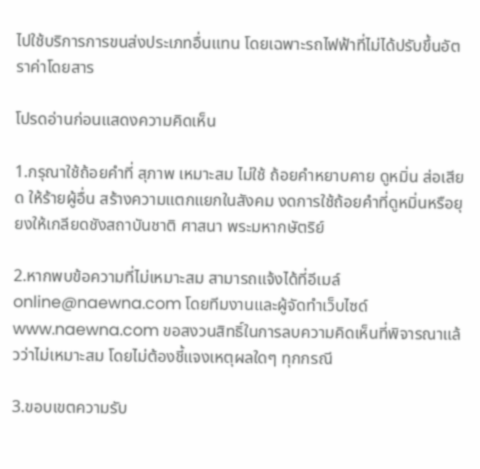ไปใช้บริการการขนส่งประเภทอื่นแทน โดยเฉพาะรถไฟฟ้าที่ไม่ได้ปรับขึ้นอัตราค่าโดยสาร

โปรดอ่านก่อนแสดงความคิดเห็น

1.กรุณาใช้ถ้อยคำที่ สุภาพ เหมาะสม ไม่ใช้ ถ้อยคำหยาบคาย ดูหมิ่น ส่อเสียด ให้ร้ายผู้อื่น สร้างความแตกแยกในสังคม งดการใช้ถ้อยคำที่ดูหมิ่นหรือยุยงให้เกลียดชังสถาบันชาติ ศาสนา พระมหากษัตริย์

2.หากพบข้อความที่ไม่เหมาะสม สามารถแจ้งได้ที่อีเมล์ online@naewna.com โดยทีมงานและผู้จัดทำเว็บไซด์ www.naewna.com ขอสงวนสิทธิ์ในการลบความคิดเห็นที่พิจารณาแล้วว่าไม่เหมาะสม โดยไม่ต้องชี้แจงเหตุผลใดๆ ทุกกรณี

3.ขอบเขตความรับ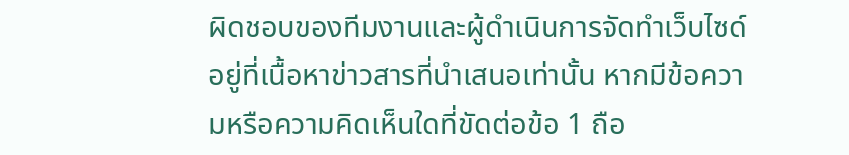ผิดชอบของทีมงานและผู้ดำเนินการจัดทำเว็บไซด์ อยู่ที่เนื้อหาข่าวสารที่นำเสนอเท่านั้น หากมีข้อความหรือความคิดเห็นใดที่ขัดต่อข้อ 1 ถือ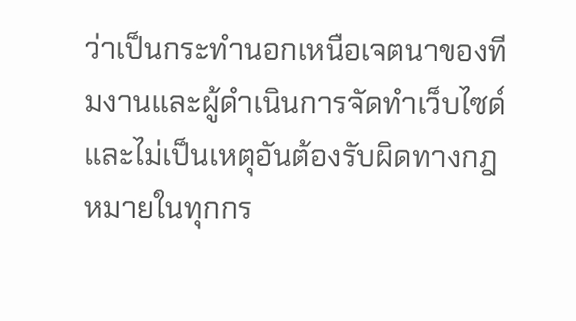ว่าเป็นกระทำนอกเหนือเจตนาของทีมงานและผู้ดำเนินการจัดทำเว็บไซด์ และไม่เป็นเหตุอันต้องรับผิดทางกฎหมายในทุกกร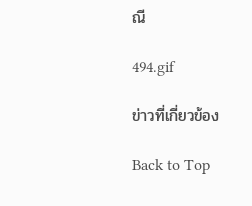ณี

494.gif

ข่าวที่เกี่ยวข้อง

Back to Top